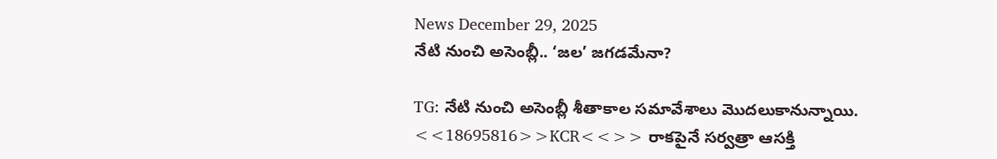News December 29, 2025
నేటి నుంచి అసెంబ్లీ.. ‘జల’ జగడమేనా?

TG: నేటి నుంచి అసెంబ్లీ శీతాకాల సమావేశాలు మొదలుకానున్నాయి. <<18695816>>KCR<<>> రాకపైనే సర్వత్రా ఆసక్తి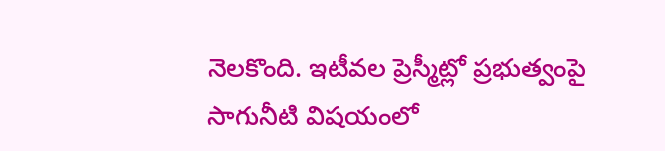నెలకొంది. ఇటీవల ప్రెస్మీట్లో ప్రభుత్వంపై సాగునీటి విషయంలో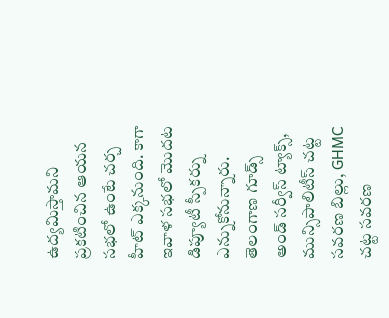ఉద్యమిస్తామని ప్రకటించిన ఆయన సభలో ఉంటే చర్చ హీట్ ఎక్కనుంది. కాగా ఇవాళ సభలో మొదట డిప్యూటీ స్పీకర్ను ఎన్నుకోనున్నారు. తెలంగాణ గూడ్స్ అండ్ సర్వీస్ ట్యాక్స్, మున్సిపాలిటీస్ చట్ట సవరణ బిల్లు, GHMC చట్ట సవరణ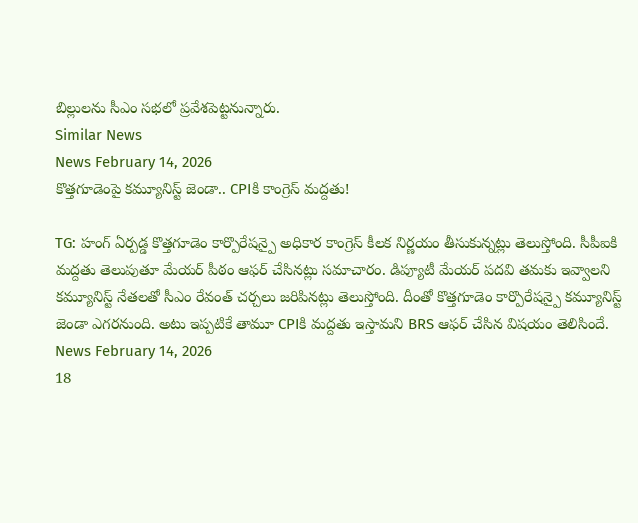బిల్లులను సీఎం సభలో ప్రవేశపెట్టనున్నారు.
Similar News
News February 14, 2026
కొత్తగూడెంపై కమ్యూనిస్ట్ జెండా.. CPIకి కాంగ్రెస్ మద్దతు!

TG: హంగ్ ఏర్పడ్డ కొత్తగూడెం కార్పొరేషన్పై అధికార కాంగ్రెస్ కీలక నిర్ణయం తీసుకున్నట్లు తెలుస్తోంది. సీపీఐకి మద్దతు తెలుపుతూ మేయర్ పీఠం ఆఫర్ చేసినట్లు సమాచారం. డిప్యూటీ మేయర్ పదవి తమకు ఇవ్వాలని కమ్యూనిస్ట్ నేతలతో సీఎం రేవంత్ చర్చలు జరిపినట్లు తెలుస్తోంది. దీంతో కొత్తగూడెం కార్పొరేషన్పై కమ్యూనిస్ట్ జెండా ఎగరనుంది. అటు ఇప్పటికే తామూ CPIకి మద్దతు ఇస్తామని BRS ఆఫర్ చేసిన విషయం తెలిసిందే.
News February 14, 2026
18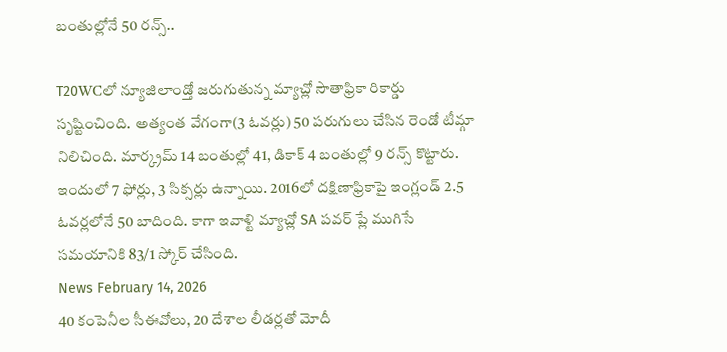బంతుల్లోనే 50 రన్స్..

T20WCలో న్యూజిలాండ్తో జరుగుతున్న మ్యాచ్లో సౌతాఫ్రికా రికార్డు సృష్టించింది. అత్యంత వేగంగా(3 ఓవర్లు) 50 పరుగులు చేసిన రెండో టీమ్గా నిలిచింది. మార్క్రమ్ 14 బంతుల్లో 41, డికాక్ 4 బంతుల్లో 9 రన్స్ కొట్టారు. ఇందులో 7 ఫోర్లు, 3 సిక్సర్లు ఉన్నాయి. 2016లో దక్షిణాఫ్రికాపై ఇంగ్లండ్ 2.5 ఓవర్లలోనే 50 బాదింది. కాగా ఇవాళ్టి మ్యాచ్లో SA పవర్ ప్లే ముగిసే సమయానికి 83/1 స్కోర్ చేసింది.
News February 14, 2026
40 కంపెనీల సీఈవోలు, 20 దేశాల లీడర్లతో మోదీ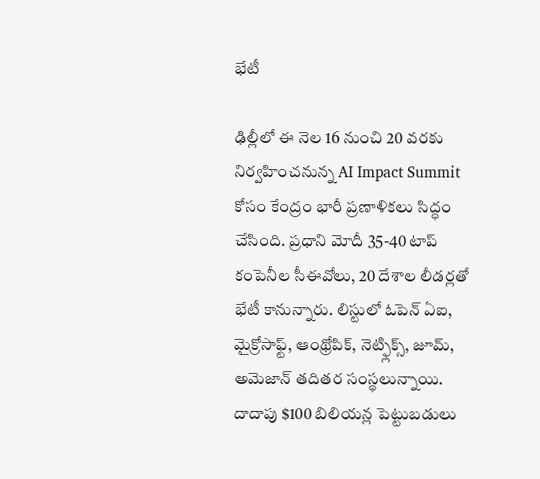భేటీ

ఢిల్లీలో ఈ నెల 16 నుంచి 20 వరకు నిర్వహించనున్న AI Impact Summit కోసం కేంద్రం భారీ ప్రణాళికలు సిద్ధం చేసింది. ప్రధాని మోదీ 35-40 టాప్ కంపెనీల సీఈవోలు, 20 దేశాల లీడర్లతో భేటీ కానున్నారు. లిస్టులో ఓపెన్ ఏఐ, మైక్రోసాఫ్ట్, ఆంథ్రోపిక్, నెట్ఫ్లిక్స్, జూమ్, అమెజాన్ తదితర సంస్థలున్నాయి. దాదాపు $100 బిలియన్ల పెట్టుబడులు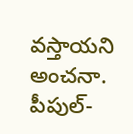వస్తాయని అంచనా. పీపుల్-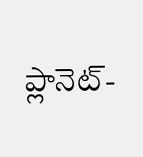ప్లానెట్-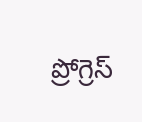ప్రోగ్రెస్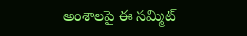అంశాలపై ఈ సమ్మిట్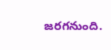జరగనుంది.